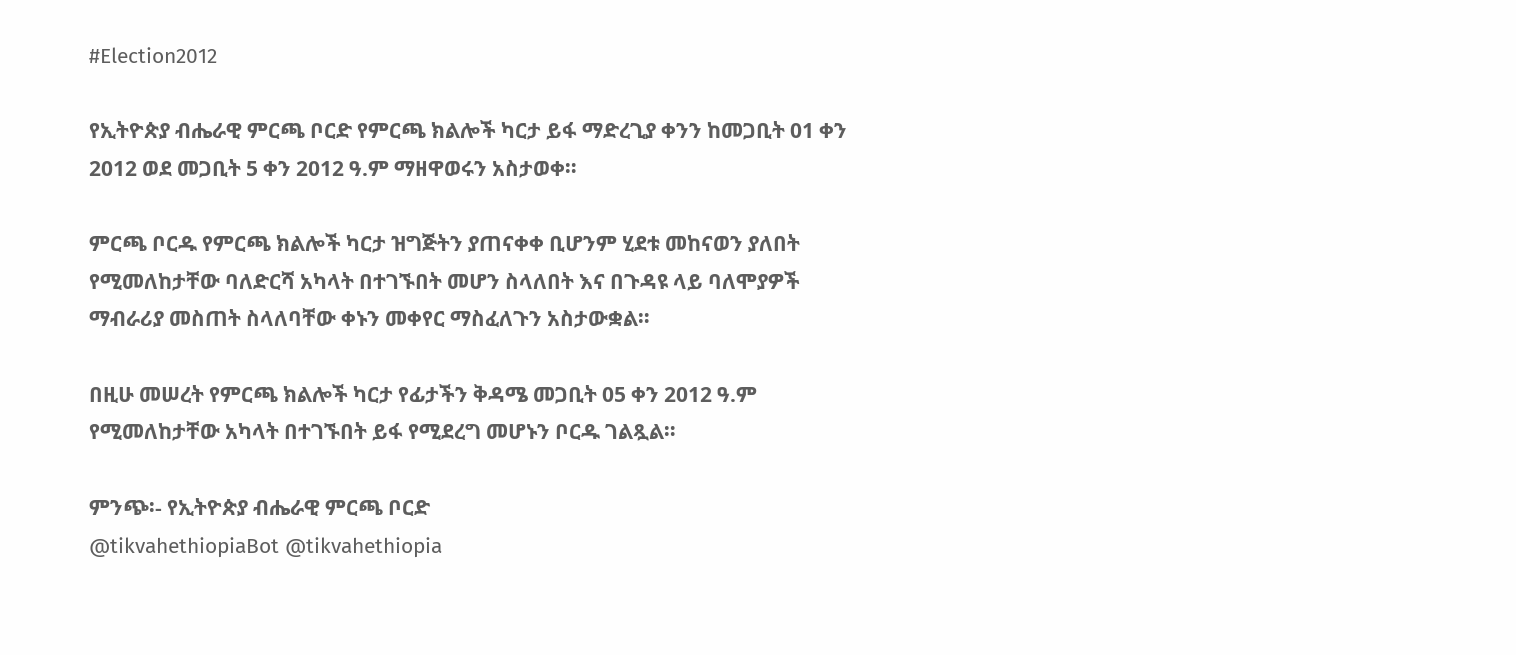#Election2012

የኢትዮጵያ ብሔራዊ ምርጫ ቦርድ የምርጫ ክልሎች ካርታ ይፋ ማድረጊያ ቀንን ከመጋቢት 01 ቀን 2012 ወደ መጋቢት 5 ቀን 2012 ዓ.ም ማዘዋወሩን አስታወቀ።

ምርጫ ቦርዱ የምርጫ ክልሎች ካርታ ዝግጅትን ያጠናቀቀ ቢሆንም ሂደቱ መከናወን ያለበት የሚመለከታቸው ባለድርሻ አካላት በተገኙበት መሆን ስላለበት እና በጉዳዩ ላይ ባለሞያዎች ማብራሪያ መስጠት ስላለባቸው ቀኑን መቀየር ማስፈለጉን አስታውቋል።

በዚሁ መሠረት የምርጫ ክልሎች ካርታ የፊታችን ቅዳሜ መጋቢት 05 ቀን 2012 ዓ.ም የሚመለከታቸው አካላት በተገኙበት ይፋ የሚደረግ መሆኑን ቦርዱ ገልጿል።

ምንጭ፡- የኢትዮጵያ ብሔራዊ ምርጫ ቦርድ
@tikvahethiopiaBot @tikvahethiopia